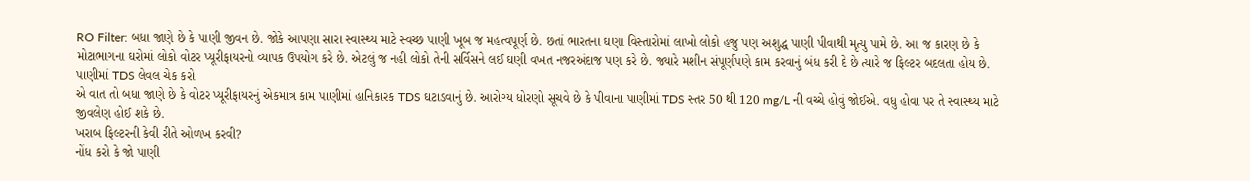RO Filter: બધા જાણે છે કે પાણી જીવન છે. જોકે આપણા સારા સ્વાસ્થ્ય માટે સ્વચ્છ પાણી ખૂબ જ મહત્વપૂર્ણ છે. છતાં ભારતના ઘણા વિસ્તારોમાં લાખો લોકો હજુ પણ અશુદ્ધ પાણી પીવાથી મૃત્યુ પામે છે. આ જ કારણ છે કે મોટાભાગના ઘરોમાં લોકો વોટર પ્યૂરીફાયરનો વ્યાપક ઉપયોગ કરે છે. એટલું જ નહી લોકો તેની સર્વિસને લઈ ઘણી વખત નજરઅંદાજ પણ કરે છે. જ્યારે મશીન સંપૂર્ણપણે કામ કરવાનું બંધ કરી દે છે ત્યારે જ ફિલ્ટર બદલતા હોય છે.
પાણીમાં TDS લેવલ ચેક કરો
એ વાત તો બધા જાણે છે કે વોટર પ્યૂરીફાયરનું એકમાત્ર કામ પાણીમાં હાનિકારક TDS ઘટાડવાનું છે. આરોગ્ય ધોરણો સૂચવે છે કે પીવાના પાણીમાં TDS સ્તર 50 થી 120 mg/L ની વચ્ચે હોવું જોઈએ. વધુ હોવા પર તે સ્વાસ્થ્ય માટે જીવલેણ હોઈ શકે છે.
ખરાબ ફિલ્ટરની કેવી રીતે ઓળખ કરવી?
નોંધ કરો કે જો પાણી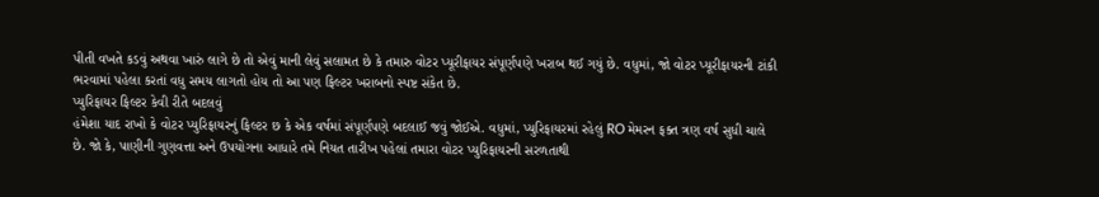પીતી વખતે કડવું અથવા ખારું લાગે છે તો એવું માની લેવું સલામત છે કે તમારુ વોટર પ્યૂરીફાયર સંપૂર્ણપણે ખરાબ થઈ ગયું છે. વધુમાં, જો વોટર પ્યૂરીફાયરની ટાંકી ભરવામાં પહેલા કરતાં વધુ સમય લાગતો હોય તો આ પણ ફિલ્ટર ખરાબનો સ્પષ્ટ સંકેત છે.
પ્યુરિફાયર ફિલ્ટર કેવી રીતે બદલવું
હંમેશા યાદ રાખો કે વોટર પ્યુરિફાયરનું ફિલ્ટર છ કે એક વર્ષમાં સંપૂર્ણપણે બદલાઈ જવું જોઈએ. વધુમાં, પ્યુરિફાયરમાં રહેલું RO મેમરન ફક્ત ત્રણ વર્ષ સુધી ચાલે છે. જો કે, પાણીની ગુણવત્તા અને ઉપયોગના આધારે તમે નિયત તારીખ પહેલાં તમારા વોટર પ્યુરિફાયરની સરળતાથી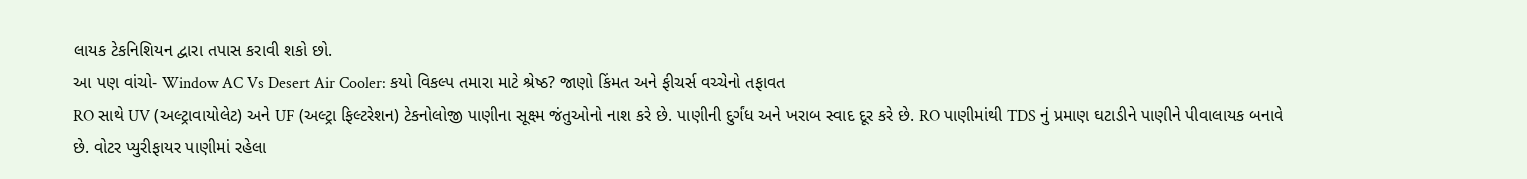લાયક ટેકનિશિયન દ્વારા તપાસ કરાવી શકો છો.
આ પણ વાંચો- Window AC Vs Desert Air Cooler: કયો વિકલ્પ તમારા માટે શ્રેષ્ઠ? જાણો કિંમત અને ફીચર્સ વચ્ચેનો તફાવત
RO સાથે UV (અલ્ટ્રાવાયોલેટ) અને UF (અલ્ટ્રા ફિલ્ટરેશન) ટેકનોલોજી પાણીના સૂક્ષ્મ જંતુઓનો નાશ કરે છે. પાણીની દુર્ગંધ અને ખરાબ સ્વાદ દૂર કરે છે. RO પાણીમાંથી TDS નું પ્રમાણ ઘટાડીને પાણીને પીવાલાયક બનાવે છે. વોટર પ્યુરીફાયર પાણીમાં રહેલા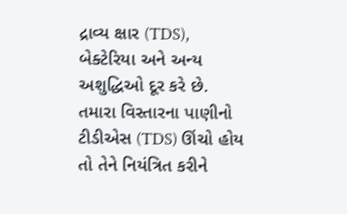દ્રાવ્ય ક્ષાર (TDS), બેક્ટેરિયા અને અન્ય અશુદ્ધિઓ દૂર કરે છે. તમારા વિસ્તારના પાણીનો ટીડીએસ (TDS) ઊંચો હોય તો તેને નિયંત્રિત કરીને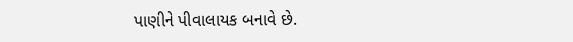પાણીને પીવાલાયક બનાવે છે.